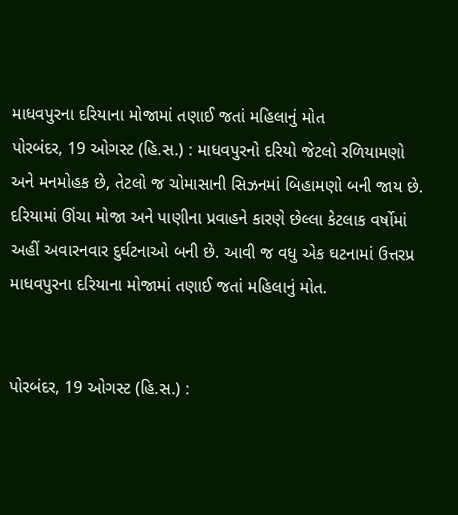માધવપુરના દરિયાના મોજામાં તણાઈ જતાં મહિલાનું મોત
પોરબંદર, 19 ઓગસ્ટ (હિ.સ.) : માધવપુરનો દરિયો જેટલો રળિયામણો અને મનમોહક છે, તેટલો જ ચોમાસાની સિઝનમાં બિહામણો બની જાય છે. દરિયામાં ઊંચા મોજા અને પાણીના પ્રવાહને કારણે છેલ્લા કેટલાક વર્ષોમાં અહીં અવારનવાર દુર્ઘટનાઓ બની છે. આવી જ વધુ એક ઘટનામાં ઉત્તરપ્ર
માધવપુરના દરિયાના મોજામાં તણાઈ જતાં મહિલાનું મોત.


પોરબંદર, 19 ઓગસ્ટ (હિ.સ.) :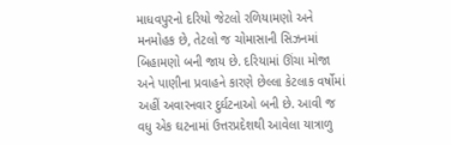માધવપુરનો દરિયો જેટલો રળિયામણો અને મનમોહક છે, તેટલો જ ચોમાસાની સિઝનમાં બિહામણો બની જાય છે. દરિયામાં ઊંચા મોજા અને પાણીના પ્રવાહને કારણે છેલ્લા કેટલાક વર્ષોમાં અહીં અવારનવાર દુર્ઘટનાઓ બની છે. આવી જ વધુ એક ઘટનામાં ઉત્તરપ્રદેશથી આવેલા યાત્રાળુ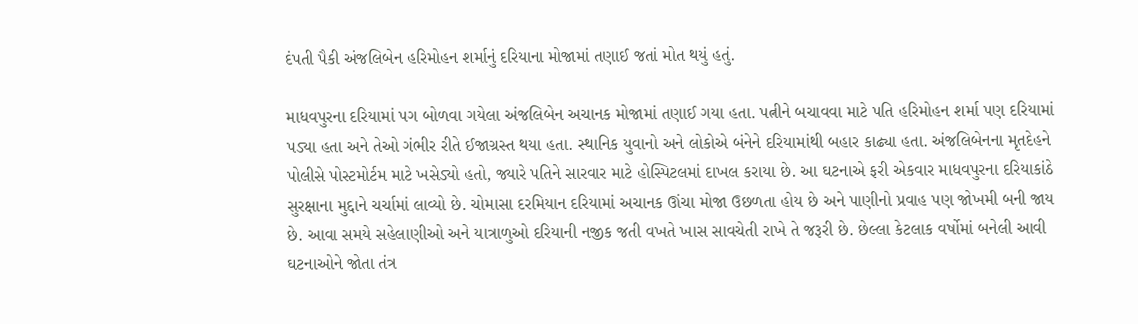દંપતી પૈકી અંજલિબેન હરિમોહન શર્માનું દરિયાના મોજામાં તણાઈ જતાં મોત થયું હતું.

માધવપુરના દરિયામાં પગ બોળવા ગયેલા અંજલિબેન અચાનક મોજામાં તણાઈ ગયા હતા. પત્નીને બચાવવા માટે પતિ હરિમોહન શર્મા પણ દરિયામાં પડ્યા હતા અને તેઓ ગંભીર રીતે ઈજાગ્રસ્ત થયા હતા. સ્થાનિક યુવાનો અને લોકોએ બંનેને દરિયામાંથી બહાર કાઢ્યા હતા. અંજલિબેનના મૃતદેહને પોલીસે પોસ્ટમોર્ટમ માટે ખસેડ્યો હતો, જ્યારે પતિને સારવાર માટે હોસ્પિટલમાં દાખલ કરાયા છે. આ ઘટનાએ ફરી એકવાર માધવપુરના દરિયાકાંઠે સુરક્ષાના મુદ્દાને ચર્ચામાં લાવ્યો છે. ચોમાસા દરમિયાન દરિયામાં અચાનક ઊંચા મોજા ઉછળતા હોય છે અને પાણીનો પ્રવાહ પણ જોખમી બની જાય છે. આવા સમયે સહેલાણીઓ અને યાત્રાળુઓ દરિયાની નજીક જતી વખતે ખાસ સાવચેતી રાખે તે જરૂરી છે. છેલ્લા કેટલાક વર્ષોમાં બનેલી આવી ઘટનાઓને જોતા તંત્ર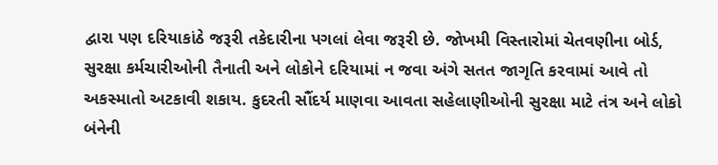દ્વારા પણ દરિયાકાંઠે જરૂરી તકેદારીના પગલાં લેવા જરૂરી છે. જોખમી વિસ્તારોમાં ચેતવણીના બોર્ડ, સુરક્ષા કર્મચારીઓની તૈનાતી અને લોકોને દરિયામાં ન જવા અંગે સતત જાગૃતિ કરવામાં આવે તો અકસ્માતો અટકાવી શકાય. કુદરતી સૌંદર્ય માણવા આવતા સહેલાણીઓની સુરક્ષા માટે તંત્ર અને લોકો બંનેની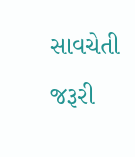સાવચેતી જરૂરી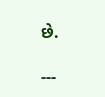છે.

---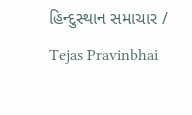હિન્દુસ્થાન સમાચાર / Tejas Pravinbhai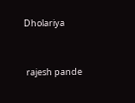Dholariya


 rajesh pande